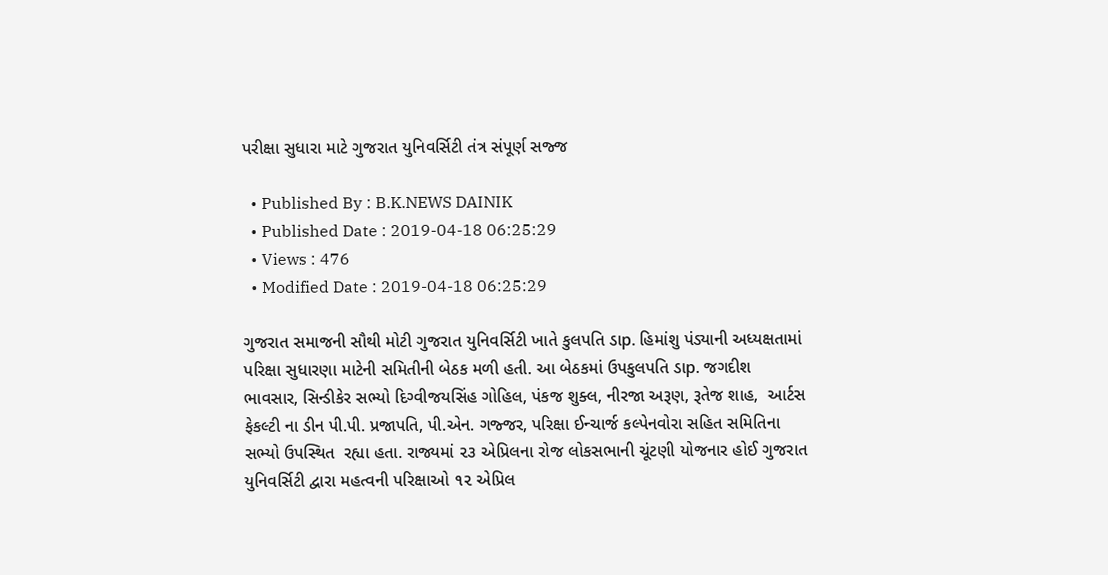પરીક્ષા સુધારા માટે ગુજરાત યુનિવર્સિટી તંત્ર સંપૂર્ણ સજ્જ

  • Published By : B.K.NEWS DAINIK
  • Published Date : 2019-04-18 06:25:29
  • Views : 476
  • Modified Date : 2019-04-18 06:25:29

ગુજરાત સમાજની સૌથી મોટી ગુજરાત યુનિવર્સિટી ખાતે કુલપતિ ડાp. હિમાંશુ પંડ્યાની અધ્યક્ષતામાં પરિક્ષા સુધારણા માટેની સમિતીની બેઠક મળી હતી. આ બેઠકમાં ઉપકુલપતિ ડાp. જગદીશ ભાવસાર, સિન્ડીકેર સભ્યો દિગ્વીજયસિંહ ગોહિલ, પંકજ શુક્લ, નીરજા અરૂણ, રૂતેજ શાહ,  આર્ટસ ફેકલ્ટી ના ડીન પી.પી. પ્રજાપતિ, પી.એન. ગજ્જર, પરિક્ષા ઈન્ચાર્જ કલ્પેનવોરા સહિત સમિતિના સભ્યો ઉપસ્થિત  રહ્યા હતા. રાજ્યમાં ૨૩ એપ્રિલના રોજ લોકસભાની ચૂંટણી યોજનાર હોઈ ગુજરાત યુનિવર્સિટી દ્વારા મહત્વની પરિક્ષાઓ ૧૨ એપ્રિલ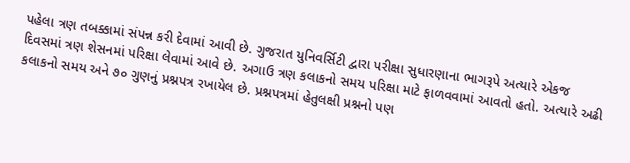પહેલા ત્રણ તબક્કામાં સંપન્ન કરી દેવામાં આવી છે. ગુજરાત યુનિવર્સિટી દ્વારા પરીક્ષા સુધારણાના ભાગરૂપે અત્યારે એકજ દિવસમાં ત્રણ શેસનમાં પરિક્ષા લેવામાં આવે છે. અગાઉ ત્રણ કલાકનો સમય પરિક્ષા માટે ફાળવવામાં આવતો હતો. અત્યારે અઢી કલાકનો સમય અને ૭૦ ગુણનું પ્રશ્નપત્ર રખાયેલ છે. પ્રશ્નપત્રમાં હેતુલક્ષી પ્રશ્નનો પણ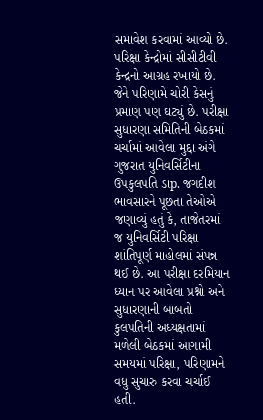સમાવેશ કરવામાં આવ્યો છે. પરિક્ષા કેન્દ્રોમાં સીસીટીવી કેન્દ્રનો આગ્રહ રખાયો છે. જેને પરિણામે ચોરી કેસનું પ્રમાણ પણ ઘટ્યું છે. પરીક્ષા સુધારણા સમિતિની બેઠકમાં ચર્ચામાં આવેલા મુદ્દા અંગે ગુજરાત યુનિવર્સિટીના ઉપકુલપતિ ડાp. જગદીશ ભાવસારને પૂછતા તેઓએ જણાવ્યું હતું કે, તાજેતરમાં જ યુનિવર્સિટી પરિક્ષા શાંતિપૂર્ણ માહોલમાં સંપન્ન થઈ છે. આ પરીક્ષા દરમિયાન ધ્યાન પર આવેલા પ્રશ્નો અને સુધારણાની બાબતો કુલપતિની અધ્યક્ષતામાં મળેલી બેઠકમાં આગામી સમયમાં પરિક્ષા, પરિણામને વધુ સુચારુ કરવા ચર્ચાઈ હતી.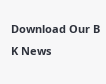Download Our B K News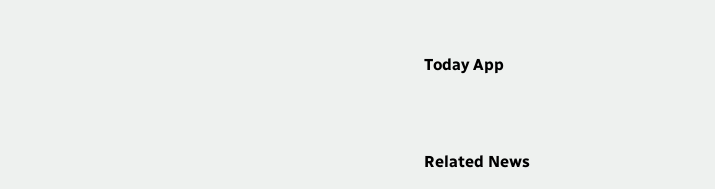Today App



Related News